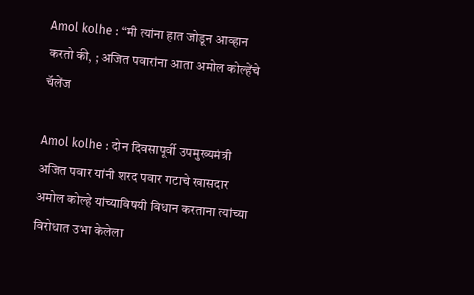Amol kolhe : “मी त्यांना हात जोडून आव्हान करतो की, ; अजित पवारांना आता अमोल कोल्हेंचे चॅलेंज

Amol kolhe : दोन दिवसापूर्वी उपमुख्यमंत्री अजित पवार यांनी शरद पवार गटाचे खासदार अमोल कोल्हे यांच्याविषयी विधान करताना त्यांच्या विरोधात उभा केलेला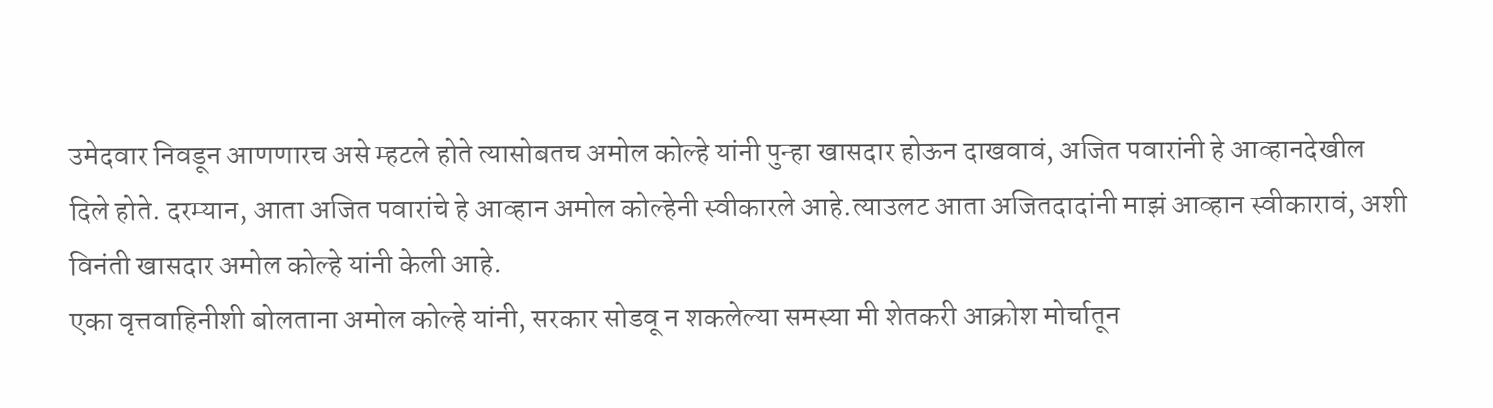उमेदवार निवडून आणणारच असे म्हटले होते त्यासोबतच अमोल कोल्हे यांनी पुन्हा खासदार होऊन दाखवावं, अजित पवारांनी हे आव्हानदेखील दिले होते. दरम्यान, आता अजित पवारांचे हे आव्हान अमोल कोल्हेनी स्वीकारले आहे.त्याउलट आता अजितदादांनी माझं आव्हान स्वीकारावं, अशी विनंती खासदार अमोल कोल्हे यांनी केली आहे.
एका वृत्तवाहिनीशी बोलताना अमोल कोल्हे यांनी, सरकार सोडवू न शकलेल्या समस्या मी शेतकरी आक्रोश मोर्चातून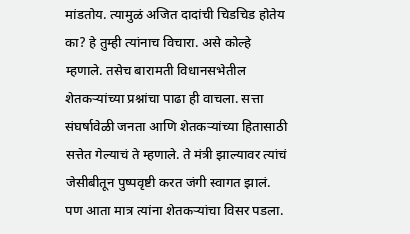मांडतोय. त्यामुळं अजित दादांची चिडचिड होतेय का? हे तुम्ही त्यांनाच विचारा. असे कोल्हे म्हणाले. तसेच बारामती विधानसभेतील शेतकऱ्यांच्या प्रश्नांचा पाढा ही वाचला. सत्ता संघर्षावेळी जनता आणि शेतकऱ्यांच्या हितासाठी सत्तेत गेल्याचं ते म्हणाले. ते मंत्री झाल्यावर त्यांचं जेसीबीतून पुष्पवृष्टी करत जंगी स्वागत झालं. पण आता मात्र त्यांना शेतकऱ्यांचा विसर पडला.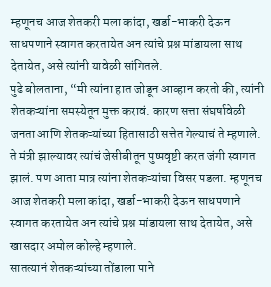म्हणूनच आज शेतकरी मला कांदा, खर्डा-भाकरी देऊन साधपणाने स्वागत करतायेत अन त्यांचे प्रश्न मांडायला साथ देतायेत, असे त्यांनी यावेळी सांगितले.
पुढे बोलताना, “मी त्यांना हात जोडून आव्हान करतो की, त्यांनी शेतकऱ्यांना समस्येतून मुक्त करावं. कारण सत्ता संघर्षावेळी जनता आणि शेतकऱ्यांच्या हितासाठी सत्तेत गेल्याचं ते म्हणाले. ते मंत्री झाल्यावर त्यांचं जेसीबीतून पुष्पवृष्टी करत जंगी स्वागत झालं. पण आता मात्र त्यांना शेतकऱ्यांचा विसर पडला. म्हणूनच आज शेतकरी मला कांदा, खर्डा-भाकरी देऊन साधपणाने स्वागत करतायेत अन त्यांचे प्रश्न मांडायला साथ देतायेत, असे खासदार अमोल कोल्हे म्हणाले.
सातत्यानं शेतकऱ्यांच्या तोंडाला पाने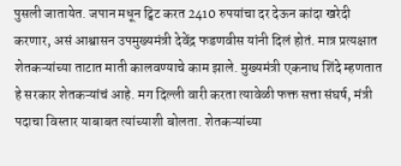पुसली जातायेत. जपान मधून ट्विट करत 2410 रुपयांचा दर देऊन कांदा खरेदी करणार, असं आश्वासन उपमुख्यमंत्री देवेंद्र फडणवीस यांनी दिलं होतं. मात्र प्रत्यक्षात शेतकऱ्यांच्या ताटात माती कालवण्याचे काम झाले. मुख्यमंत्री एकनाथ शिंदे म्हणतात हे सरकार शेतकऱ्यांचं आहे. मग दिल्ली वारी करता त्यावेळी फक्त सत्ता संघर्ष, मंत्री पदाचा विस्तार याबाबत त्यांच्याशी बोलता. शेतकऱ्यांच्या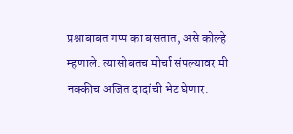प्रश्नाबाबत गप्प का बसतात, असे कोल्हे म्हणाले. त्यासोबतच मोर्चा संपल्यावर मी नक्कीच अजित दादांची भेट घेणार.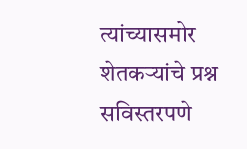त्यांच्यासमोर शेतकऱ्यांचे प्रश्न सविस्तरपणे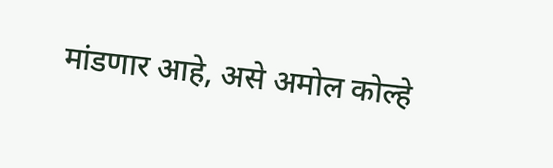मांडणार आहे, असे अमोल कोल्हे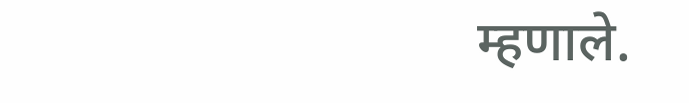म्हणाले.